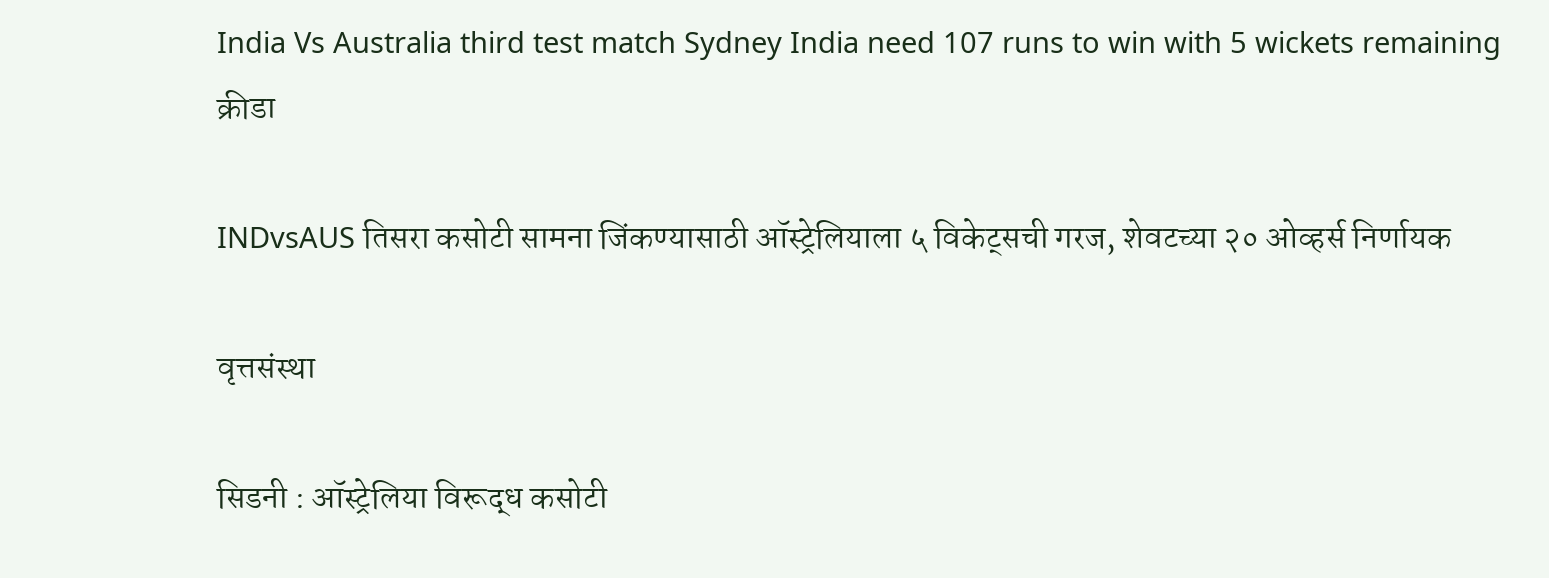India Vs Australia third test match Sydney India need 107 runs to win with 5 wickets remaining
क्रीडा

INDvsAUS तिसरा कसोटी सामना जिंकण्यासाठी ऑस्ट्रेलियाला ५ विकेट्सची गरज, शेवटच्या २० ओव्हर्स निर्णायक

वृत्तसंस्था

सिडनी : ऑस्ट्रेलिया विरूद्ध कसोटी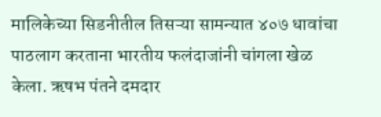मालिकेच्या सिडनीतील तिसऱ्या सामन्यात ४०७ धावांचा पाठलाग करताना भारतीय फलंदाजांनी चांगला खेळ केला. ऋषभ पंतने दमदार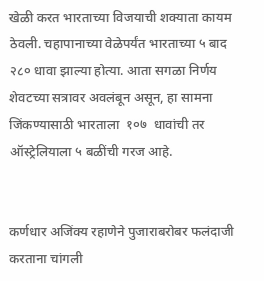खेळी करत भारताच्या विजयाची शक्याता कायम ठेवली. चहापानाच्या वेळेपर्यंत भारताच्या ५ बाद २८० धावा झाल्या होत्या. आता सगळा निर्णय शेवटच्या सत्रावर अवलंबून असून, हा सामना जिंकण्यासाठी भारताला  १०७  धावांची तर ऑस्ट्रेलियाला ५ बळींची गरज आहे.


कर्णधार अजिंक्य रहाणेने पुजाराबरोबर फलंदाजी करताना चांगली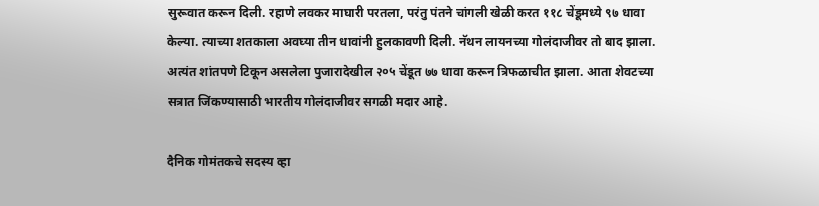सुरूवात करून दिली. रहाणे लवकर माघारी परतला, परंतु पंतने चांगली खेळी करत ११८ चेंडूमध्ये ९७ धावा केल्या. त्याच्या शतकाला अवघ्या तीन धावांनी हुलकावणी दिली. नॅथन लायनच्या गोलंदाजीवर तो बाद झाला. अत्यंत शांतपणे टिकून असलेला पुजारादेखील २०५ चेंडूत ७७ धावा करून त्रिफळाचीत झाला. आता शेवटच्या सत्रात जिंकण्यासाठी भारतीय गोलंदाजीवर सगळी मदार आहे.

दैनिक गोमंतकचे सदस्य व्हा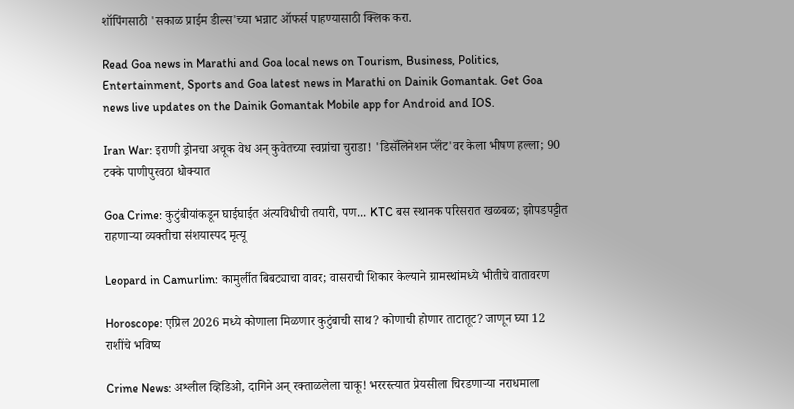शॉपिंगसाठी 'सकाळ प्राईम डील्स'च्या भन्नाट ऑफर्स पाहण्यासाठी क्लिक करा.

Read Goa news in Marathi and Goa local news on Tourism, Business, Politics, Entertainment, Sports and Goa latest news in Marathi on Dainik Gomantak. Get Goa news live updates on the Dainik Gomantak Mobile app for Android and IOS.

Iran War: इराणी ड्रोनचा अचूक वेध अन् कुवेतच्या स्वप्नांचा चुराडा! 'डिसॅलिनेशन प्लॅंट'वर केला भीषण हल्ला; 90 टक्के पाणीपुरवठा धोक्यात

Goa Crime: कुटुंबीयांकडून घाईघाईत अंत्यविधीची तयारी, पण... KTC बस स्थानक परिसरात खळबळ; झोपडपट्टीत राहणाऱ्या व्यक्तीचा संशयास्पद मृत्यू

Leopard in Camurlim: कामुर्लीत बिबट्याचा वावर; वासराची शिकार केल्याने ग्रामस्थांमध्ये भीतीचे वातावरण

Horoscope: एप्रिल 2026 मध्ये कोणाला मिळणार कुटुंबाची साथ? कोणाची होणार ताटातूट? जाणून घ्या 12 राशींचे भविष्य

Crime News: अश्लील व्हिडिओ, दागिने अन् रक्ताळलेला चाकू! भररस्त्यात प्रेयसीला चिरडणाऱ्या नराधमाला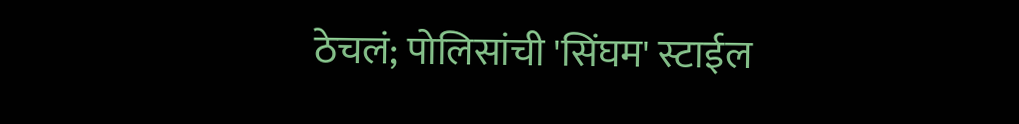ठेचलं; पोलिसांची 'सिंघम' स्टाईल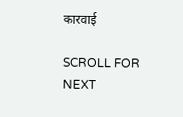कारवाई

SCROLL FOR NEXT